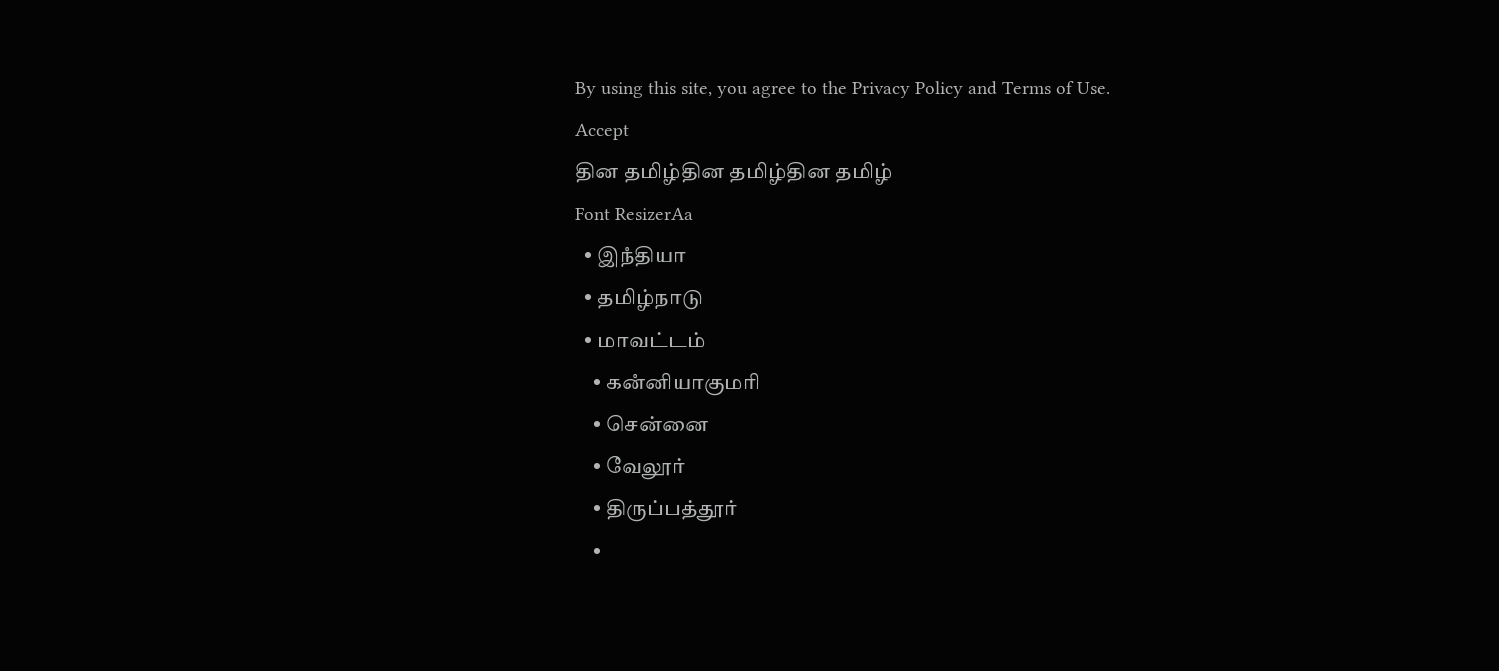By using this site, you agree to the Privacy Policy and Terms of Use.
Accept
தின தமிழ்தின தமிழ்தின தமிழ்
Font ResizerAa
  • இநஂதியா
  • தமிழ்நாடு
  • மாவட்டம்
    • கனஂனியாகுமரி
    • சென்னை
    • வேலூர்
    • திருப்பத்தூர்
    •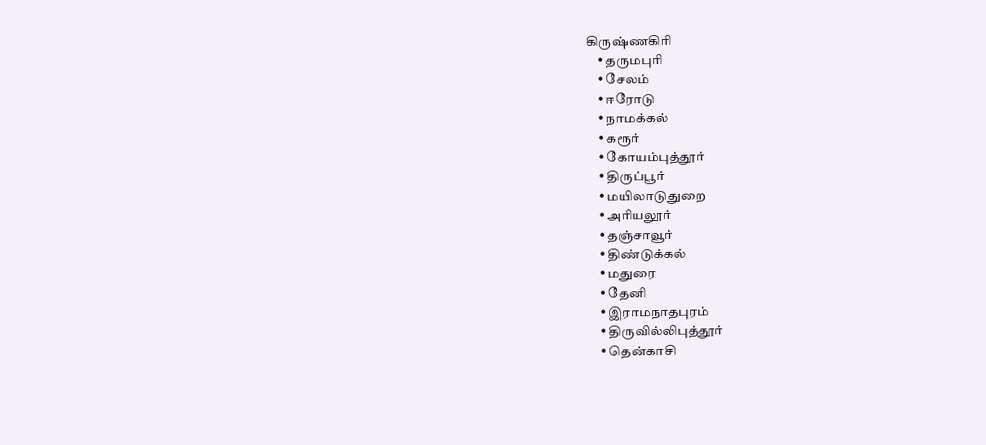கிருஷ்ணகிரி
    • தருமபுரி
    • சேலம்
    • ஈரோடு
    • நாமக்கல்
    • கரூர்
    • கோயம்புத்தூர்
    • திருப்பூர்
    • மயிலாடுதுறை
    • அரியலூர்
    • தஞ்சாவூர்
    • திண்டுக்கல்
    • மதுரை
    • தேனி
    • இராமநாதபுரம்
    • திருவில்லிபுத்தூர்
    • தென்காசி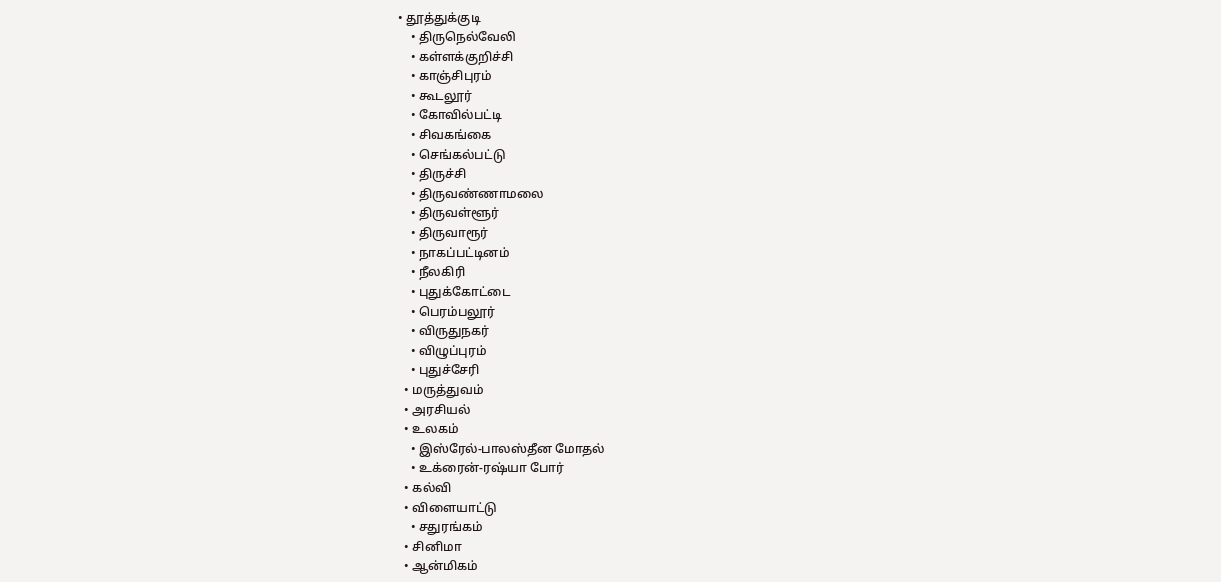• தூத்துக்குடி
    • திருநெல்வேலி
    • கள்ளக்குறிச்சி
    • காஞ்சிபுரம்
    • கூடலூர்
    • கோவில்பட்டி
    • சிவகங்கை
    • செங்கல்பட்டு
    • திருச்சி
    • திருவண்ணாமலை
    • திருவள்ளூர்
    • திருவாரூர்
    • நாகப்பட்டினம்
    • நீலகிரி
    • புதுக்கோட்டை
    • பெரம்பலூர்
    • விருதுநகர்
    • விழுப்புரம்
    • புதுச்சேரி
  • மருத்துவம்
  • அரசியல்
  • உலகம்
    • இஸ்ரேல்-பாலஸ்தீன மோதல்
    • உக்ரைன்-ரஷ்யா போர்
  • கல்வி
  • விளையாட்டு
    • சதுரங்கம்
  • சினிமா
  • ஆன்மிகம்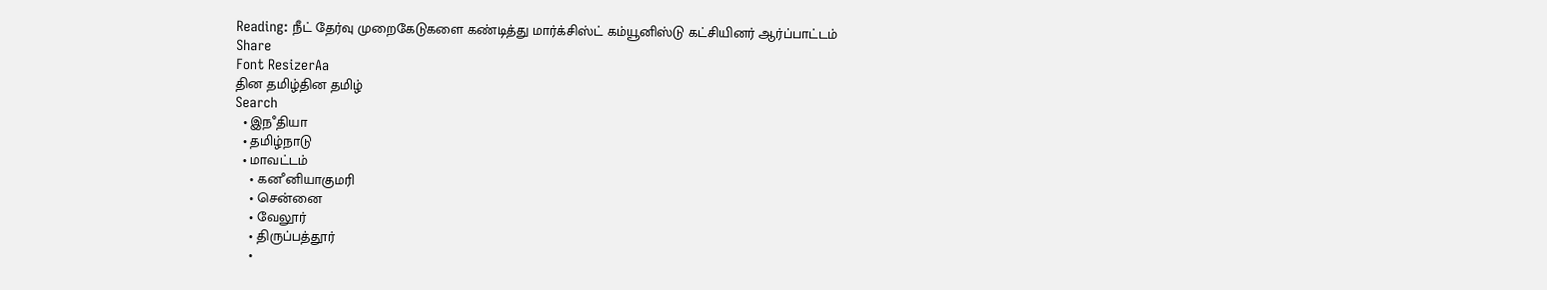Reading: நீட் தேர்வு முறைகேடுகளை கண்டித்து மார்க்சிஸ்ட் கம்யூனிஸ்டு கட்சியினர் ஆர்ப்பாட்டம்
Share
Font ResizerAa
தின தமிழ்தின தமிழ்
Search
  • இநஂதியா
  • தமிழ்நாடு
  • மாவட்டம்
    • கனஂனியாகுமரி
    • சென்னை
    • வேலூர்
    • திருப்பத்தூர்
    •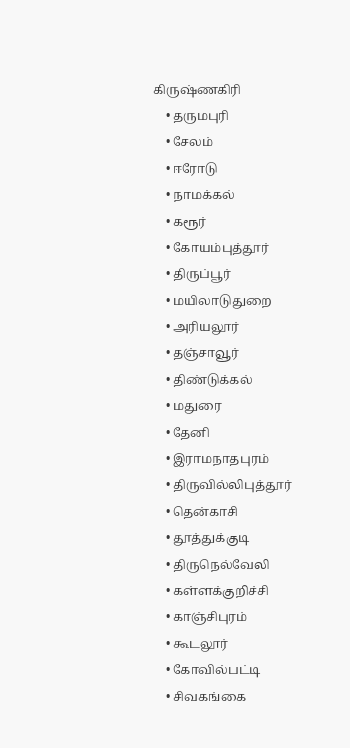கிருஷ்ணகிரி
    • தருமபுரி
    • சேலம்
    • ஈரோடு
    • நாமக்கல்
    • கரூர்
    • கோயம்புத்தூர்
    • திருப்பூர்
    • மயிலாடுதுறை
    • அரியலூர்
    • தஞ்சாவூர்
    • திண்டுக்கல்
    • மதுரை
    • தேனி
    • இராமநாதபுரம்
    • திருவில்லிபுத்தூர்
    • தென்காசி
    • தூத்துக்குடி
    • திருநெல்வேலி
    • கள்ளக்குறிச்சி
    • காஞ்சிபுரம்
    • கூடலூர்
    • கோவில்பட்டி
    • சிவகங்கை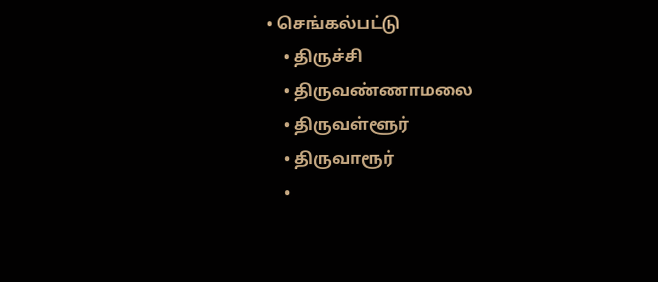• செங்கல்பட்டு
    • திருச்சி
    • திருவண்ணாமலை
    • திருவள்ளூர்
    • திருவாரூர்
    •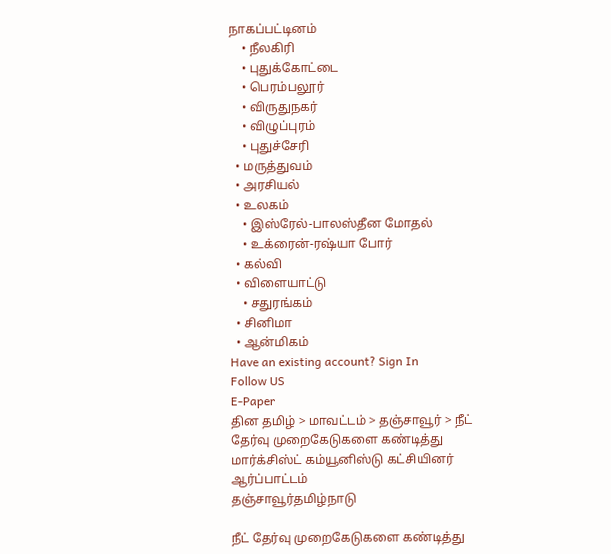நாகப்பட்டினம்
    • நீலகிரி
    • புதுக்கோட்டை
    • பெரம்பலூர்
    • விருதுநகர்
    • விழுப்புரம்
    • புதுச்சேரி
  • மருத்துவம்
  • அரசியல்
  • உலகம்
    • இஸ்ரேல்-பாலஸ்தீன மோதல்
    • உக்ரைன்-ரஷ்யா போர்
  • கல்வி
  • விளையாட்டு
    • சதுரங்கம்
  • சினிமா
  • ஆன்மிகம்
Have an existing account? Sign In
Follow US
E-Paper
தின தமிழ் > மாவட்டம் > தஞ்சாவூர் > நீட் தேர்வு முறைகேடுகளை கண்டித்து மார்க்சிஸ்ட் கம்யூனிஸ்டு கட்சியினர் ஆர்ப்பாட்டம்
தஞ்சாவூர்தமிழ்நாடு

நீட் தேர்வு முறைகேடுகளை கண்டித்து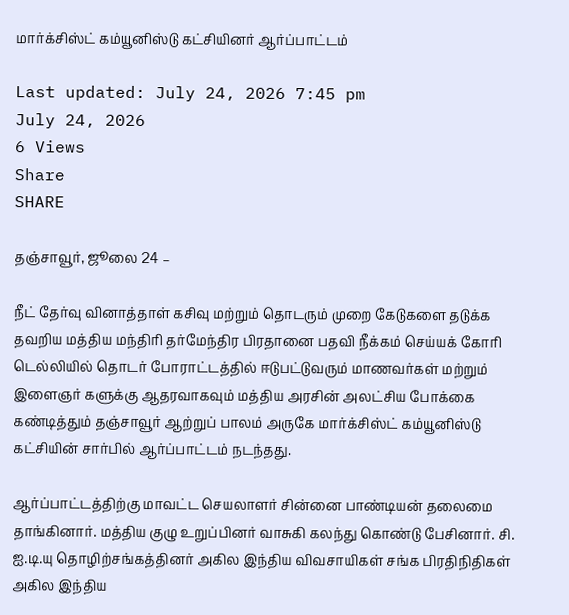மார்க்சிஸ்ட் கம்யூனிஸ்டு கட்சியினர் ஆர்ப்பாட்டம்

Last updated: July 24, 2026 7:45 pm
July 24, 2026
6 Views
Share
SHARE

தஞ்சாவூர், ஜூலை 24 –

நீட் தேர்வு வினாத்தாள் கசிவு மற்றும் தொடரும் முறை கேடுகளை தடுக்க தவறிய மத்திய மந்திரி தர்மேந்திர பிரதானை பதவி நீக்கம் செய்யக் கோரி டெல்லியில் தொடர் போராட்டத்தில் ஈடுபட்டுவரும் மாணவர்கள் மற்றும் இளைஞர் களுக்கு ஆதரவாகவும் மத்திய அரசின் அலட்சிய போக்கை கண்டித்தும் தஞ்சாவூர் ஆற்றுப் பாலம் அருகே மார்க்சிஸ்ட் கம்யூனிஸ்டு கட்சியின் சார்பில் ஆர்ப்பாட்டம் நடந்தது.

ஆர்ப்பாட்டத்திற்கு மாவட்ட செயலாளர் சின்னை பாண்டியன் தலைமை தாங்கினார். மத்திய குழு உறுப்பினர் வாசுகி கலந்து கொண்டு பேசினார். சி. ஐ.டி.யு தொழிற்சங்கத்தினர் அகில இந்திய விவசாயிகள் சங்க பிரதிநிதிகள் அகில இந்திய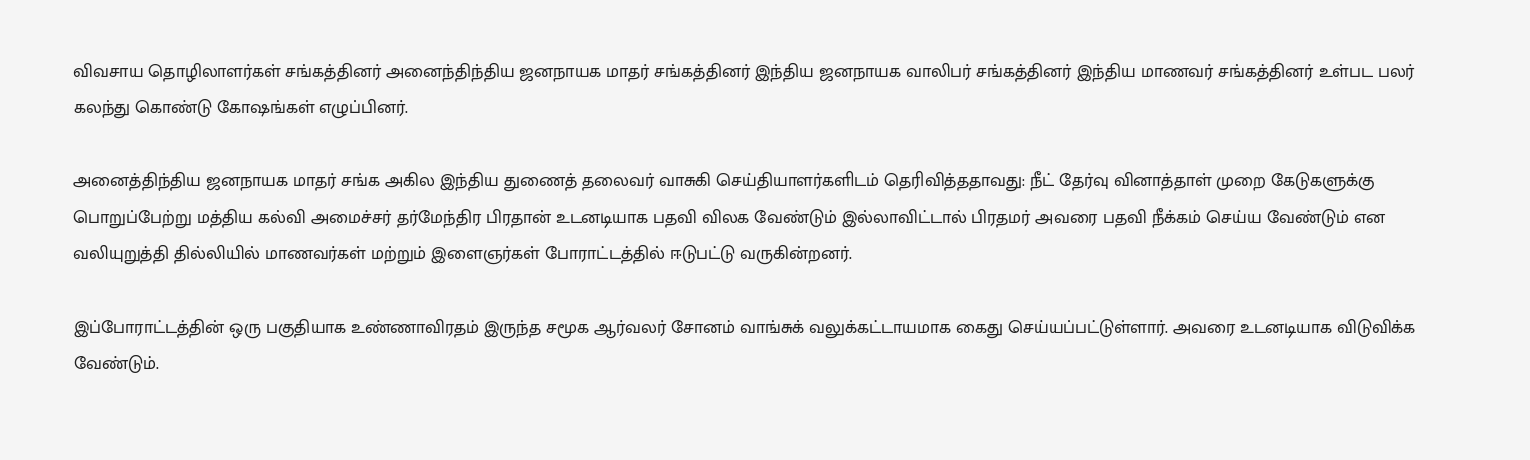விவசாய தொழிலாளர்கள் சங்கத்தினர் அனைந்திந்திய ஜனநாயக மாதர் சங்கத்தினர் இந்திய ஜனநாயக வாலிபர் சங்கத்தினர் இந்திய மாணவர் சங்கத்தினர் உள்பட பலர் கலந்து கொண்டு கோஷங்கள் எழுப்பினர்.

அனைத்திந்திய ஜனநாயக மாதர் சங்க அகில இந்திய துணைத் தலைவர் வாசுகி செய்தியாளர்களிடம் தெரிவித்ததாவது: நீட் தேர்வு வினாத்தாள் முறை கேடுகளுக்கு பொறுப்பேற்று மத்திய கல்வி அமைச்சர் தர்மேந்திர பிரதான் உடனடியாக பதவி விலக வேண்டும் இல்லாவிட்டால் பிரதமர் அவரை பதவி நீக்கம் செய்ய வேண்டும் என வலியுறுத்தி தில்லியில் மாணவர்கள் மற்றும் இளைஞர்கள் போராட்டத்தில் ஈடுபட்டு வருகின்றனர்.

இப்போராட்டத்தின் ஒரு பகுதியாக உண்ணாவிரதம் இருந்த சமூக ஆர்வலர் சோனம் வாங்சுக் வலுக்கட்டாயமாக கைது செய்யப்பட்டுள்ளார். அவரை உடனடியாக விடுவிக்க வேண்டும்.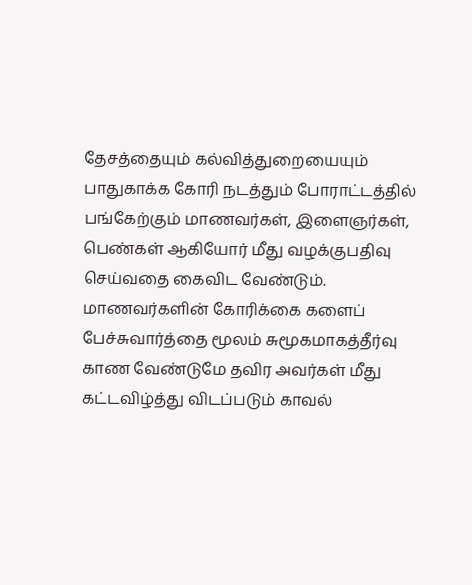தேசத்தையும் கல்வித்துறையையும் பாதுகாக்க கோரி நடத்தும் போராட்டத்தில் பங்கேற்கும் மாணவர்கள், இளைஞர்கள், பெண்கள் ஆகியோர் மீது வழக்குபதிவு செய்வதை கைவிட வேண்டும். மாணவர்களின் கோரிக்கை களைப் பேச்சுவார்த்தை மூலம் சுமூகமாகத்தீர்வு காண வேண்டுமே தவிர அவர்கள் மீது கட்டவிழ்த்து விடப்படும் காவல்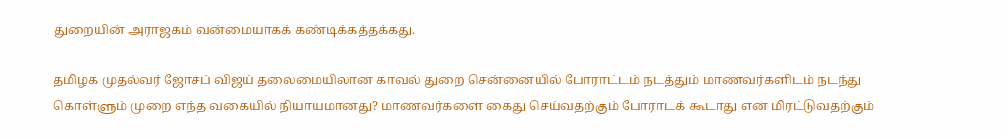துறையின் அராஜகம் வன்மையாகக் கண்டிக்கத்தக்கது.

தமிழக முதல்வர் ஜோசப் விஜய் தலைமையிலான காவல் துறை சென்னையில் போராட்டம் நடத்தும் மாணவர்களிடம் நடந்து கொள்ளும் முறை எந்த வகையில் நியாயமானது? மாணவர்களை கைது செய்வதற்கும் போராடக் கூடாது என மிரட்டுவதற்கும்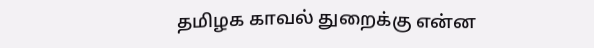தமிழக காவல் துறைக்கு என்ன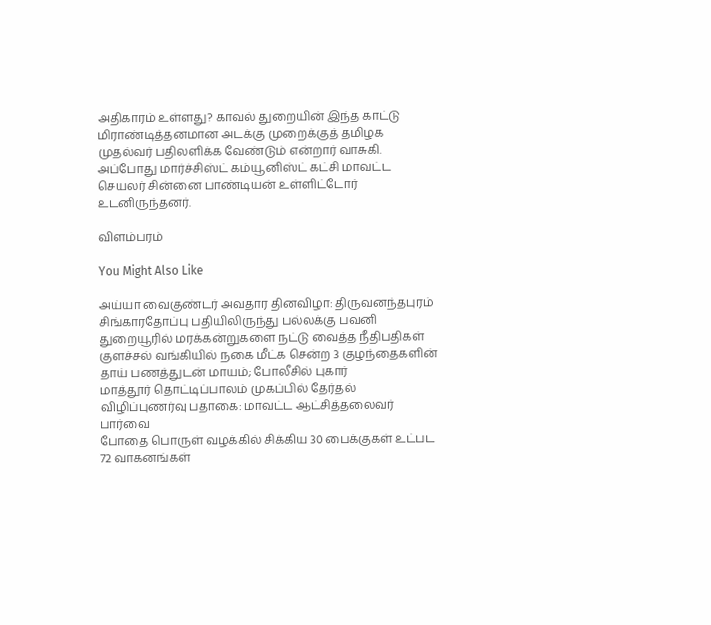அதிகாரம் உள்ளது? காவல் துறையின் இந்த காட்டு மிராண்டித்தனமான அடக்கு முறைக்குத் தமிழக முதல்வர் பதிலளிக்க வேண்டும் என்றார் வாசுகி. அப்போது மார்ச்சிஸ்ட் கம்யூனிஸ்ட் கட்சி மாவட்ட செயலர் சின்னை பாண்டியன் உள்ளிட்டோர் உடனிருந்தனர்.

விளம்பரம்

You Might Also Like

அய்யா வைகுண்டர் அவதார தினவிழா: திருவனந்தபுரம் சிங்காரதோப்பு பதியிலிருந்து பல்லக்கு பவனி
துறையூரில் மரக்கன்றுகளை நட்டு வைத்த நீதிபதிகள்
குளச்சல் வங்கியில் நகை மீட்க சென்ற 3 குழந்தைகளின் தாய் பணத்துடன் மாயம்; போலீசில் புகார்
மாத்தூர் தொட்டிப்பாலம் முகப்பில் தேர்தல் விழிப்புணர்வு பதாகை: மாவட்ட ஆட்சித்தலைவர் பார்வை
போதை பொருள் வழக்கில் சிக்கிய 30 பைக்குகள் உட்பட 72 வாகனங்கள்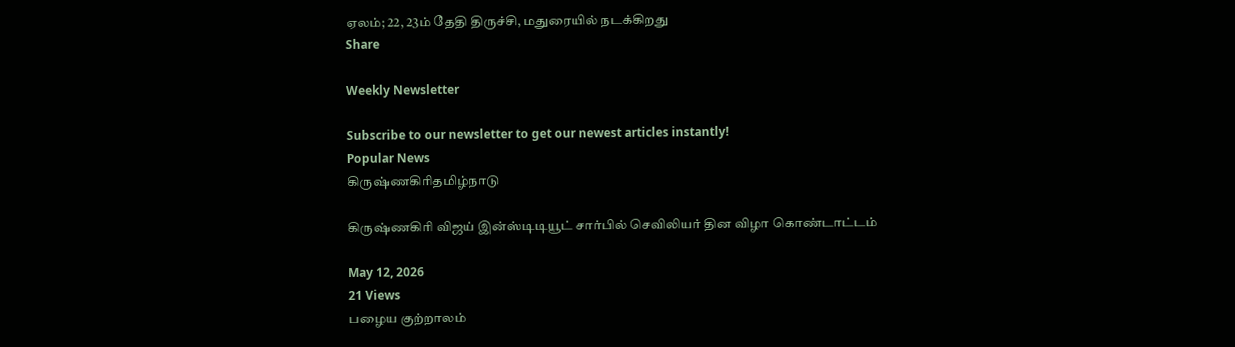ஏலம்; 22, 23ம் தேதி திருச்சி, மதுரையில் நடக்கிறது
Share

Weekly Newsletter

Subscribe to our newsletter to get our newest articles instantly!
Popular News
கிருஷ்ணகிரிதமிழ்நாடு

கிருஷ்ணகிரி விஜய் இன்ஸ்டிடியூட் சார்பில் செவிலியர் தின விழா கொண்டாட்டம்

May 12, 2026
21 Views
பழைய குற்றாலம்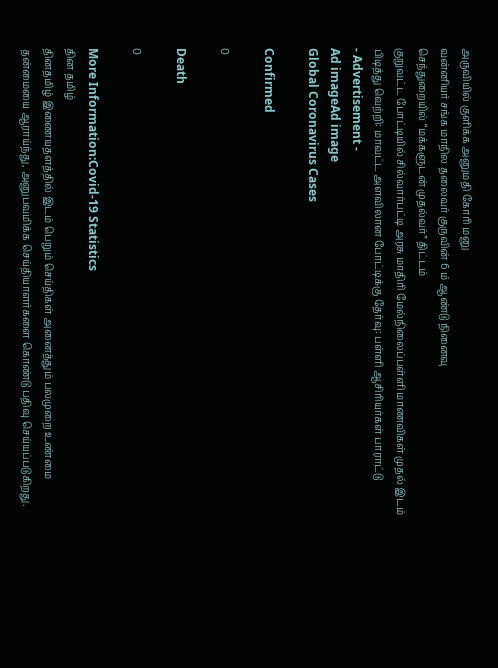அருவியில் குளிக்க அனுமதி கோரி மனு
வன்னியர் சங்க மாநில தலைவர் குருவின் 6 ம் ஆண்டு நினைவு
செந்துறையில் “மக்களுடன் முதல்வர்” திட்டம்
குறுவட்ட போட்டியில் சில்வார்பட்டி அரசு மாதிரி மேல்நிலைப்பள்ளி மாணவிகள் முதல் இடம் பிடித்து வெற்றி: மாவட்ட அளவிலான போட்டிக்கு தேர்வு: பள்ளி ஆசிரியர்கள் பாராட்டு
- Advertisement -
Ad imageAd image
Global Coronavirus Cases

Confirmed

0

Death

0

More Information:Covid-19 Statistics
தின தமிழ்
தினதமிழ் இணையதளத்தில் இடம் பெறும் செய்திகள் அனைத்தும் பலமுறை உண்மை தன்மையை ஆராய்ந்து, அனுபவமிக்க செய்தியாளர்களை கொண்டு பதிவு செய்யப்படுகிறது.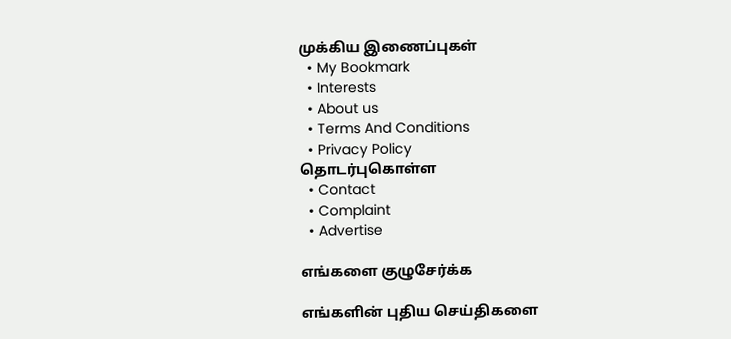முக்கிய இணைப்புகள்
  • My Bookmark
  • Interests
  • About us
  • Terms And Conditions
  • Privacy Policy
தொடர்புகொள்ள
  • Contact
  • Complaint
  • Advertise

எங்களை குழுசேர்க்க

எங்களின் புதிய செய்திகளை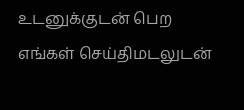உடனுக்குடன் பெற எங்கள் செய்திமடலுடன்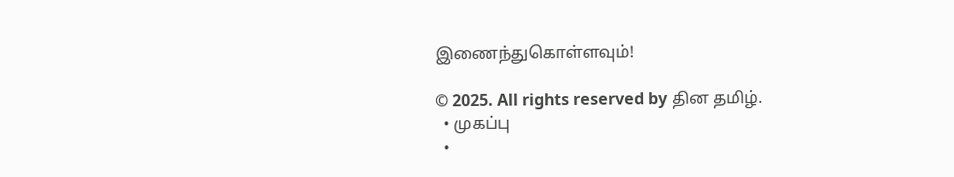இணைந்துகொள்ளவும்!

© 2025. All rights reserved by தின தமிழ்.
  • முகப்பு
  •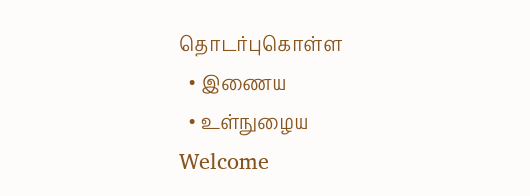தொடர்புகொள்ள
  • இணைய
  • உள்நுழைய
Welcome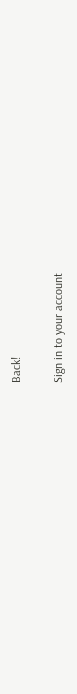Back!

Sign in to your account